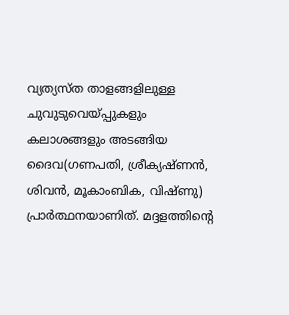വ്യത്യസ്ത താളങ്ങളിലുള്ള ചുവുടുവെയ്പ്പുകളും കലാശങ്ങളും അടങ്ങിയ ദൈവ(ഗണപതി, ശ്രീക്യഷ്ണൻ, ശിവൻ, മൂകാംബിക, വിഷ്ണു) പ്രാർത്ഥനയാണിത്. മദ്ദളത്തിന്റെ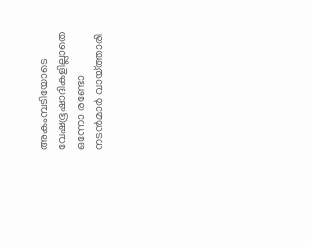അകംമ്പടിയോടെ വേഷഭൂഷാദികളില്ലാതെ ഒന്നോ രണ്ടോ നടൻമാർ വായ്ത്താരി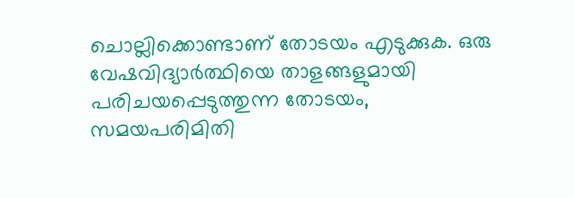ചൊല്ലിക്കൊണ്ടാണ് തോടയം എടുക്കുക. ഒരു വേഷവിദ്യാർത്ഥിയെ താളങ്ങളുമായി പരിചയപ്പെടുത്തുന്ന തോടയം, സമയപരിമിതി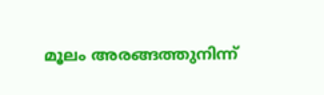മൂലം അരങ്ങത്തുനിന്ന്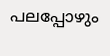പലപ്പോഴും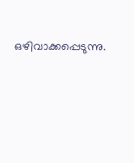ഒഴിവാക്കപ്പെടുന്നു.